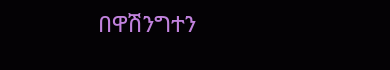በዋሽንግተን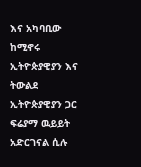እና አካባቢው ከሚኖሩ ኢትዮጵያዊያን እና ትውልደ ኢትዮጵያዊያን ጋር ፍሬያማ ዉይይት አድርገናል ሲሉ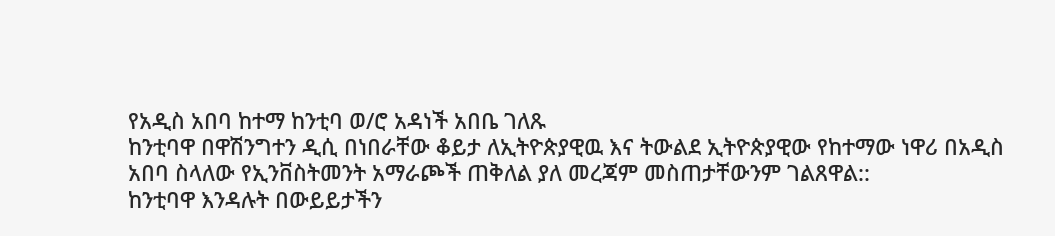የአዲስ አበባ ከተማ ከንቲባ ወ/ሮ አዳነች አበቤ ገለጹ
ከንቲባዋ በዋሽንግተን ዲሲ በነበራቸው ቆይታ ለኢትዮጵያዊዉ እና ትውልደ ኢትዮጵያዊው የከተማው ነዋሪ በአዲስ አበባ ስላለው የኢንቨስትመንት አማራጮች ጠቅለል ያለ መረጃም መስጠታቸውንም ገልጸዋል::
ከንቲባዋ እንዳሉት በውይይታችን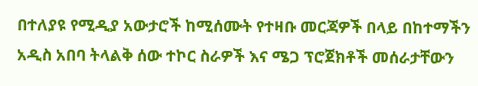በተለያዩ የሚዲያ አውታሮች ከሚሰሙት የተዛቡ መርጃዎች በላይ በከተማችን አዲስ አበባ ትላልቅ ሰው ተኮር ስራዎች እና ሜጋ ፕሮጀክቶች መሰራታቸውን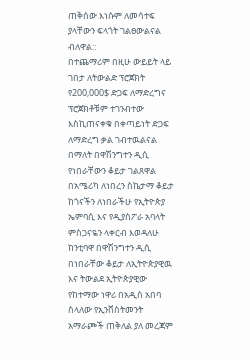ጠቅሰው እነሱም ለመሳተፍ ያላቸውን ፍላጎት ገልፀውልናል ብለዋል::
በተጨማሪም በዚሁ ውይይት ላይ ገበታ ለትውልድ ፕሮጀክት የ200,000$ ድጋፍ ለማድረግና ፕሮጀክቶቹም ተገንብተው እስኪጠናቀቁ በቀጣይነት ድጋፍ ለማድረግ ቃል ገብተዉልናል በማለት በዋሽንግተን ዲሲ የነበራቸውን ቆይታ ገልጸዋል
በአሜሪካ ለነበረን ስኬታማ ቆይታ ከጎናችን ለነበራችሁ የኢትዮጵያ ኤምባሲ እና የዲያስፖራ አባላት ምስጋናዬን ላቀርብ እወዳለሁ
ከንቲባዋ በዋሽንግተን ዲሲ በነበራቸው ቆይታ ለኢትዮጵያዊዉ እና ትውልደ ኢትዮጵያዊው የከተማው ነዋሪ በአዲስ አበባ ስላለው የኢንቨስትመንት አማራጮች ጠቅለል ያለ መረጃም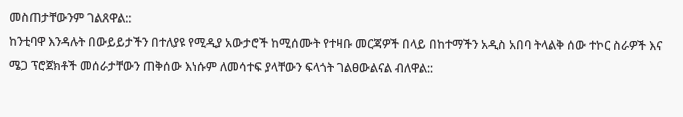መስጠታቸውንም ገልጸዋል::
ከንቲባዋ እንዳሉት በውይይታችን በተለያዩ የሚዲያ አውታሮች ከሚሰሙት የተዛቡ መርጃዎች በላይ በከተማችን አዲስ አበባ ትላልቅ ሰው ተኮር ስራዎች እና ሜጋ ፕሮጀክቶች መሰራታቸውን ጠቅሰው እነሱም ለመሳተፍ ያላቸውን ፍላጎት ገልፀውልናል ብለዋል::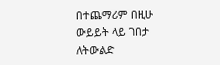በተጨማሪም በዚሁ ውይይት ላይ ገበታ ለትውልድ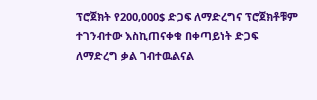ፕሮጀክት የ200,000$ ድጋፍ ለማድረግና ፕሮጀክቶቹም ተገንብተው እስኪጠናቀቁ በቀጣይነት ድጋፍ ለማድረግ ቃል ገብተዉልናል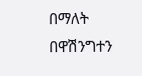በማለት በዋሽንግተን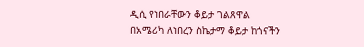ዲሲ የነበራቸውን ቆይታ ገልጸዋል
በአሜሪካ ለነበረን ስኬታማ ቆይታ ከጎናችን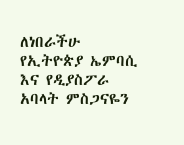ለነበራችሁ የኢትዮጵያ ኤምባሲ እና የዲያስፖራ አባላት ምስጋናዬን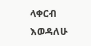ላቀርብ እወዳለሁ